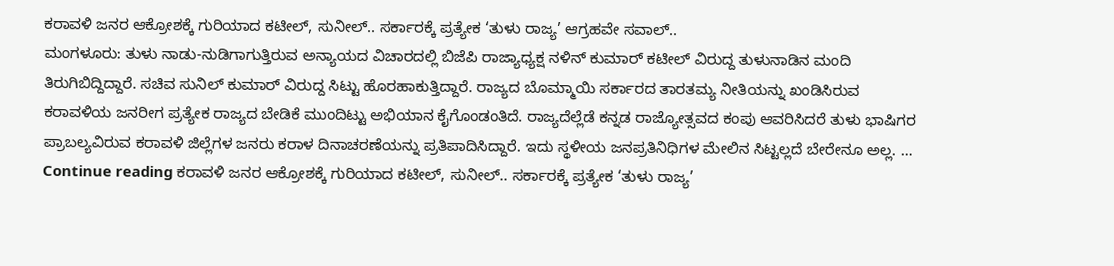ಕರಾವಳಿ ಜನರ ಆಕ್ರೋಶಕ್ಕೆ ಗುರಿಯಾದ ಕಟೀಲ್, ಸುನೀಲ್.. ಸರ್ಕಾರಕ್ಕೆ ಪ್ರತ್ಯೇಕ ‘ತುಳು ರಾಜ್ಯ’ ಆಗ್ರಹವೇ ಸವಾಲ್..
ಮಂಗಳೂರು: ತುಳು ನಾಡು-ನುಡಿಗಾಗುತ್ತಿರುವ ಅನ್ಯಾಯದ ವಿಚಾರದಲ್ಲಿ ಬಿಜೆಪಿ ರಾಜ್ಯಾಧ್ಯಕ್ಷ ನಳಿನ್ ಕುಮಾರ್ ಕಟೀಲ್ ವಿರುದ್ದ ತುಳುನಾಡಿನ ಮಂದಿ ತಿರುಗಿಬಿದ್ದಿದ್ದಾರೆ. ಸಚಿವ ಸುನಿಲ್ ಕುಮಾರ್ ವಿರುದ್ದ ಸಿಟ್ಟು ಹೊರಹಾಕುತ್ತಿದ್ದಾರೆ. ರಾಜ್ಯದ ಬೊಮ್ಮಾಯಿ ಸರ್ಕಾರದ ತಾರತಮ್ಯ ನೀತಿಯನ್ನು ಖಂಡಿಸಿರುವ ಕರಾವಳಿಯ ಜನರೀಗ ಪ್ರತ್ಯೇಕ ರಾಜ್ಯದ ಬೇಡಿಕೆ ಮುಂದಿಟ್ಟು ಅಭಿಯಾನ ಕೈಗೊಂಡಂತಿದೆ. ರಾಜ್ಯದೆಲ್ಲೆಡೆ ಕನ್ನಡ ರಾಜ್ಯೋತ್ಸವದ ಕಂಪು ಆವರಿಸಿದರೆ ತುಳು ಭಾಷಿಗರ ಪ್ರಾಬಲ್ಯವಿರುವ ಕರಾವಳಿ ಜಿಲ್ಲೆಗಳ ಜನರು ಕರಾಳ ದಿನಾಚರಣೆಯನ್ನು ಪ್ರತಿಪಾದಿಸಿದ್ದಾರೆ. ಇದು ಸ್ಥಳೀಯ ಜನಪ್ರತಿನಿಧಿಗಳ ಮೇಲಿನ ಸಿಟ್ಟಲ್ಲದೆ ಬೇರೇನೂ ಅಲ್ಲ. … Continue reading ಕರಾವಳಿ ಜನರ ಆಕ್ರೋಶಕ್ಕೆ ಗುರಿಯಾದ ಕಟೀಲ್, ಸುನೀಲ್.. ಸರ್ಕಾರಕ್ಕೆ ಪ್ರತ್ಯೇಕ ‘ತುಳು ರಾಜ್ಯ’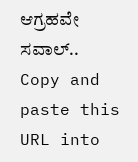ಆಗ್ರಹವೇ ಸವಾಲ್..
Copy and paste this URL into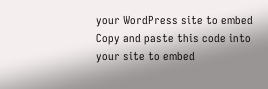your WordPress site to embed
Copy and paste this code into your site to embed